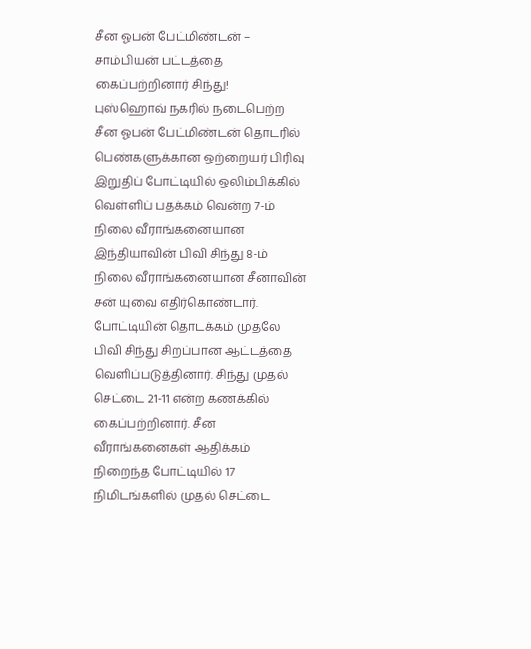சீன ஓபன் பேட்மிண்டன் – சாம்பியன் பட்டத்தை கைப்பற்றினார் சிந்து!
புஸ்ஹொவ் நகரில் நடைபெற்ற சீன ஓபன் பேட்மிண்டன் தொடரில் பெண்களுக்கான ஒற்றையர் பிரிவு இறுதிப் போட்டியில் ஒலிம்பிக்கில் வெள்ளிப் பதக்கம் வென்ற 7-ம் நிலை வீராங்கனையான இந்தியாவின் பிவி சிந்து 8-ம் நிலை வீராங்கனையான சீனாவின் சன் யுவை எதிர்கொண்டார். போட்டியின் தொடக்கம் முதலே பிவி சிந்து சிறப்பான ஆட்டத்தை வெளிப்படுத்தினார். சிந்து முதல் செட்டை 21-11 என்ற கணக்கில் கைப்பற்றினார். சீன வீராங்கனைகள் ஆதிக்கம் நிறைந்த போட்டியில் 17 நிமிடங்களில் முதல் செட்டை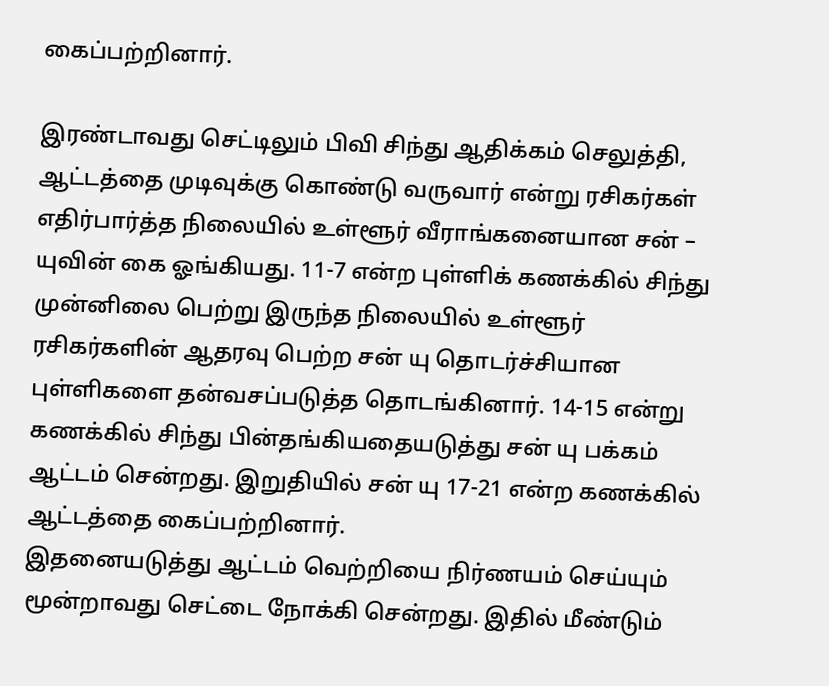கைப்பற்றினார்.

இரண்டாவது செட்டிலும் பிவி சிந்து ஆதிக்கம் செலுத்தி, ஆட்டத்தை முடிவுக்கு கொண்டு வருவார் என்று ரசிகர்கள் எதிர்பார்த்த நிலையில் உள்ளூர் வீராங்கனையான சன் – யுவின் கை ஓங்கியது. 11-7 என்ற புள்ளிக் கணக்கில் சிந்து முன்னிலை பெற்று இருந்த நிலையில் உள்ளூர் ரசிகர்களின் ஆதரவு பெற்ற சன் யு தொடர்ச்சியான புள்ளிகளை தன்வசப்படுத்த தொடங்கினார். 14-15 என்று கணக்கில் சிந்து பின்தங்கியதையடுத்து சன் யு பக்கம் ஆட்டம் சென்றது. இறுதியில் சன் யு 17-21 என்ற கணக்கில் ஆட்டத்தை கைப்பற்றினார்.
இதனையடுத்து ஆட்டம் வெற்றியை நிர்ணயம் செய்யும் மூன்றாவது செட்டை நோக்கி சென்றது. இதில் மீண்டும்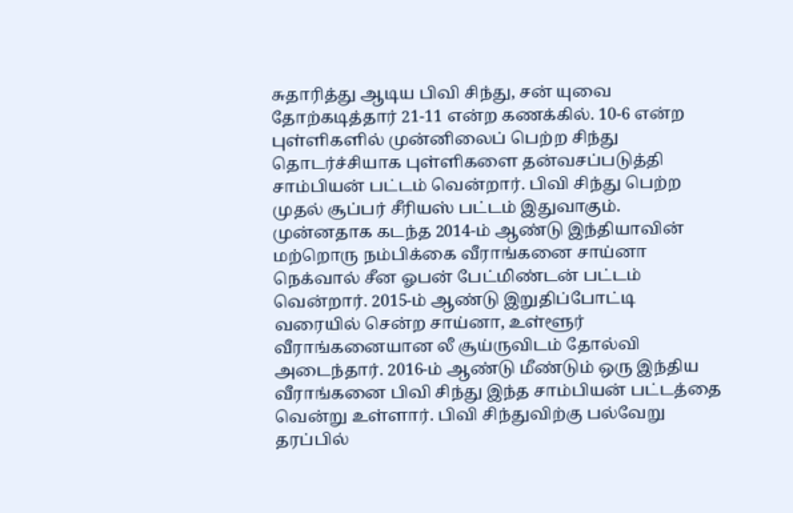சுதாரித்து ஆடிய பிவி சிந்து, சன் யுவை தோற்கடித்தார் 21-11 என்ற கணக்கில். 10-6 என்ற புள்ளிகளில் முன்னிலைப் பெற்ற சிந்து தொடர்ச்சியாக புள்ளிகளை தன்வசப்படுத்தி சாம்பியன் பட்டம் வென்றார். பிவி சிந்து பெற்ற முதல் சூப்பர் சீரியஸ் பட்டம் இதுவாகும்.
முன்னதாக கடந்த 2014-ம் ஆண்டு இந்தியாவின் மற்றொரு நம்பிக்கை வீராங்கனை சாய்னா நெக்வால் சீன ஓபன் பேட்மிண்டன் பட்டம் வென்றார். 2015-ம் ஆண்டு இறுதிப்போட்டி வரையில் சென்ற சாய்னா, உள்ளூர் வீராங்கனையான லீ சூய்ருவிடம் தோல்வி அடைந்தார். 2016-ம் ஆண்டு மீண்டும் ஒரு இந்திய வீராங்கனை பிவி சிந்து இந்த சாம்பியன் பட்டத்தை வென்று உள்ளார். பிவி சிந்துவிற்கு பல்வேறு தரப்பில்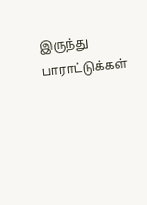இருந்து பாராட்டுக்கள்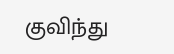குவிந்து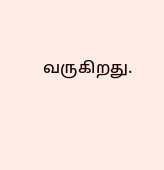வருகிறது.